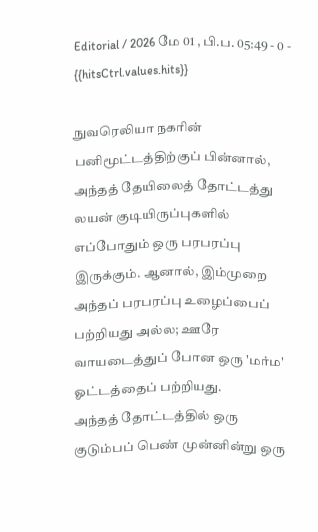Editorial / 2026 மே 01 , பி.ப. 05:49 - 0 - {{hitsCtrl.values.hits}}

நுவரெலியா நகரின் பனிமூட்டத்திற்குப் பின்னால், அந்தத் தேயிலைத் தோட்டத்து லயன் குடியிருப்புகளில் எப்போதும் ஒரு பரபரப்பு இருக்கும். ஆனால், இம்முறை அந்தப் பரபரப்பு உழைப்பைப் பற்றியது அல்ல; ஊரே வாயடைத்துப் போன ஒரு 'மர்ம' ஓட்டத்தைப் பற்றியது.
அந்தத் தோட்டத்தில் ஒரு குடும்பப் பெண் முன்னின்று ஒரு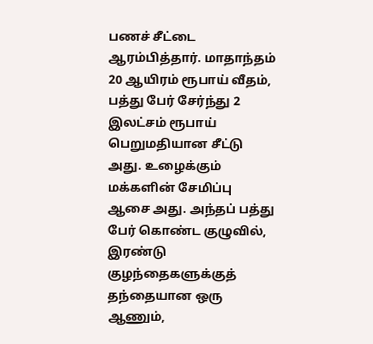பணச் சீட்டை ஆரம்பித்தார். மாதாந்தம் 20 ஆயிரம் ரூபாய் வீதம், பத்து பேர் சேர்ந்து 2 இலட்சம் ரூபாய் பெறுமதியான சீட்டு அது. உழைக்கும் மக்களின் சேமிப்பு ஆசை அது. அந்தப் பத்து பேர் கொண்ட குழுவில், இரண்டு குழந்தைகளுக்குத் தந்தையான ஒரு ஆணும்,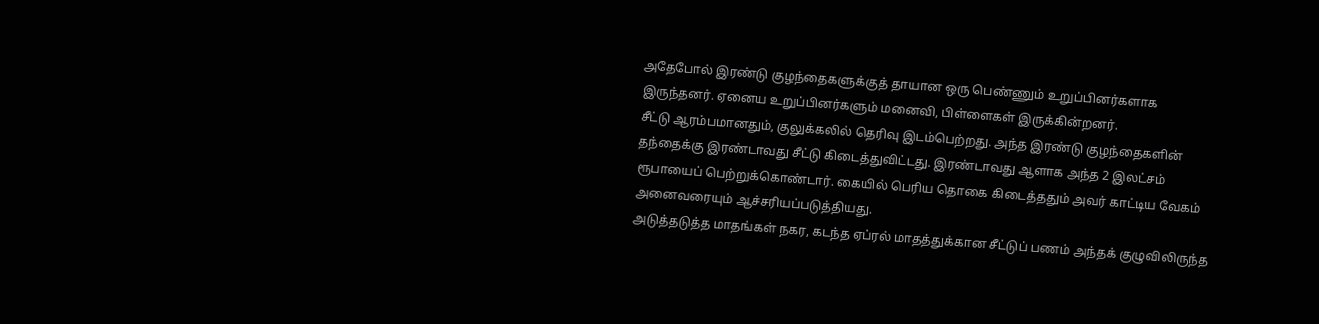அதேபோல் இரண்டு குழந்தைகளுக்குத் தாயான ஒரு பெண்ணும் உறுப்பினர்களாக இருந்தனர். ஏனைய உறுப்பினர்களும் மனைவி, பிள்ளைகள் இருக்கின்றனர்.
சீட்டு ஆரம்பமானதும், குலுக்கலில் தெரிவு இடம்பெற்றது. அந்த இரண்டு குழந்தைகளின் தந்தைக்கு இரண்டாவது சீட்டு கிடைத்துவிட்டது. இரண்டாவது ஆளாக அந்த 2 இலட்சம் ரூபாயைப் பெற்றுக்கொண்டார். கையில் பெரிய தொகை கிடைத்ததும் அவர் காட்டிய வேகம் அனைவரையும் ஆச்சரியப்படுத்தியது.
அடுத்தடுத்த மாதங்கள் நகர, கடந்த ஏப்ரல் மாதத்துக்கான சீட்டுப் பணம் அந்தக் குழுவிலிருந்த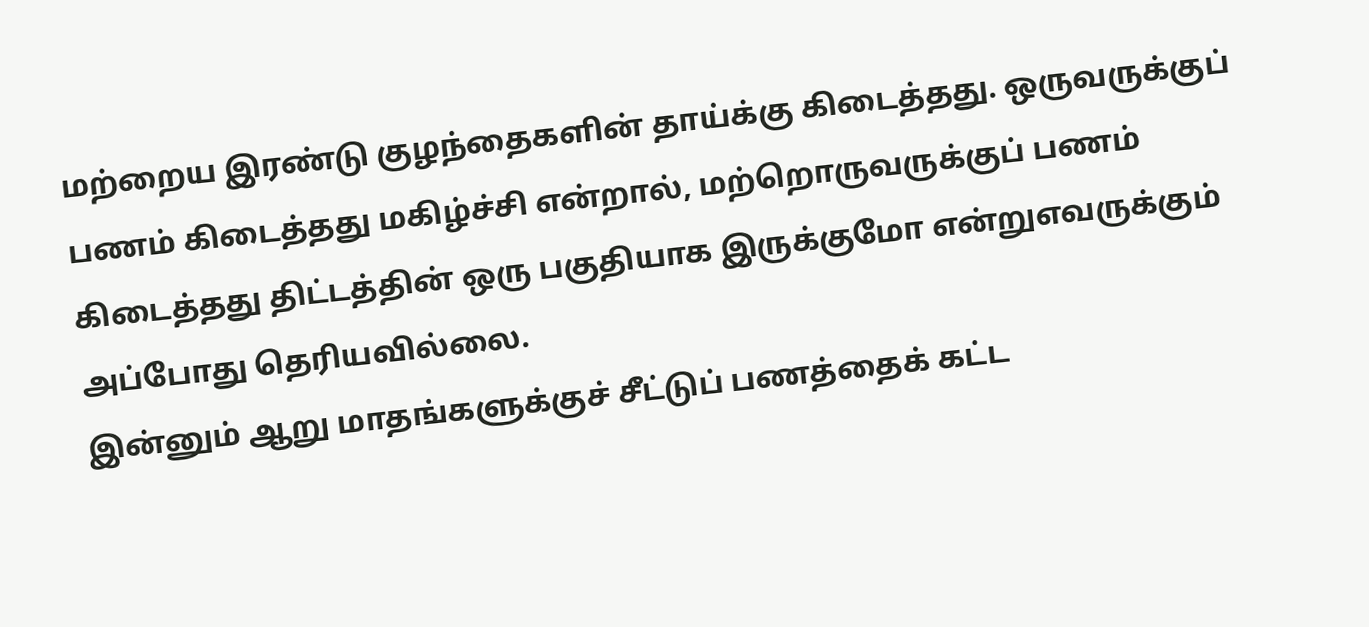மற்றைய இரண்டு குழந்தைகளின் தாய்க்கு கிடைத்தது. ஒருவருக்குப் பணம் கிடைத்தது மகிழ்ச்சி என்றால், மற்றொருவருக்குப் பணம் கிடைத்தது திட்டத்தின் ஒரு பகுதியாக இருக்குமோ என்றுஎவருக்கும் அப்போது தெரியவில்லை.
இன்னும் ஆறு மாதங்களுக்குச் சீட்டுப் பணத்தைக் கட்ட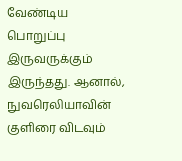வேண்டிய பொறுப்பு இருவருக்கும் இருந்தது. ஆனால், நுவரெலியாவின் குளிரை விடவும்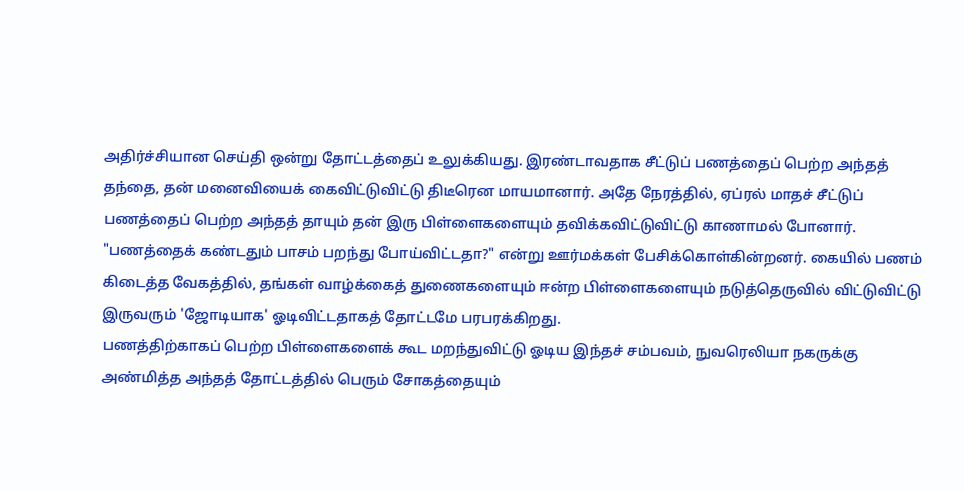அதிர்ச்சியான செய்தி ஒன்று தோட்டத்தைப் உலுக்கியது. இரண்டாவதாக சீட்டுப் பணத்தைப் பெற்ற அந்தத் தந்தை, தன் மனைவியைக் கைவிட்டுவிட்டு திடீரென மாயமானார். அதே நேரத்தில், ஏப்ரல் மாதச் சீட்டுப் பணத்தைப் பெற்ற அந்தத் தாயும் தன் இரு பிள்ளைகளையும் தவிக்கவிட்டுவிட்டு காணாமல் போனார்.
"பணத்தைக் கண்டதும் பாசம் பறந்து போய்விட்டதா?" என்று ஊர்மக்கள் பேசிக்கொள்கின்றனர். கையில் பணம் கிடைத்த வேகத்தில், தங்கள் வாழ்க்கைத் துணைகளையும் ஈன்ற பிள்ளைகளையும் நடுத்தெருவில் விட்டுவிட்டு இருவரும் 'ஜோடியாக' ஓடிவிட்டதாகத் தோட்டமே பரபரக்கிறது.
பணத்திற்காகப் பெற்ற பிள்ளைகளைக் கூட மறந்துவிட்டு ஓடிய இந்தச் சம்பவம், நுவரெலியா நகருக்கு அண்மித்த அந்தத் தோட்டத்தில் பெரும் சோகத்தையும்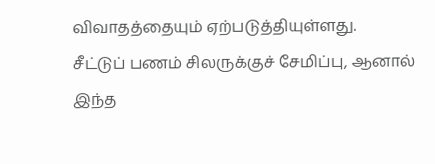விவாதத்தையும் ஏற்படுத்தியுள்ளது.
சீட்டுப் பணம் சிலருக்குச் சேமிப்பு, ஆனால் இந்த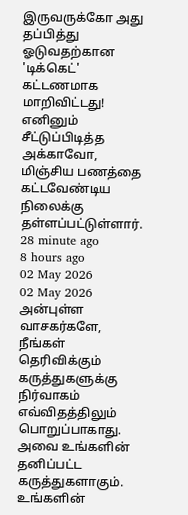இருவருக்கோ அது தப்பித்து ஓடுவதற்கான 'டிக்கெட்' கட்டணமாக மாறிவிட்டது! எனினும் சீட்டுப்பிடித்த அக்காவோ, மிஞ்சிய பணத்தை கட்டவேண்டிய நிலைக்கு தள்ளப்பட்டுள்ளார்.
28 minute ago
8 hours ago
02 May 2026
02 May 2026
அன்புள்ள வாசகர்களே,
நீங்கள் தெரிவிக்கும் கருத்துகளுக்கு நிர்வாகம் எவ்விதத்திலும் பொறுப்பாகாது. அவை உங்களின் தனிப்பட்ட கருத்துகளாகும். உங்களின்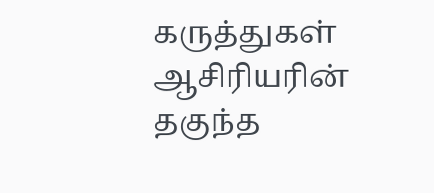கருத்துகள் ஆசிரியரின் தகுந்த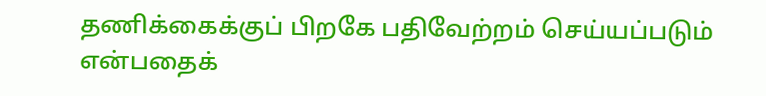தணிக்கைக்குப் பிறகே பதிவேற்றம் செய்யப்படும் என்பதைக்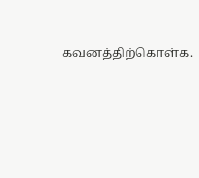கவனத்திற்கொள்க.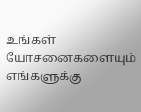உங்கள் யோசனைகளையும் எங்களுக்கு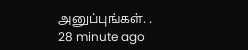அனுப்புங்கள். .
28 minute ago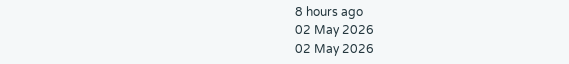8 hours ago
02 May 2026
02 May 2026